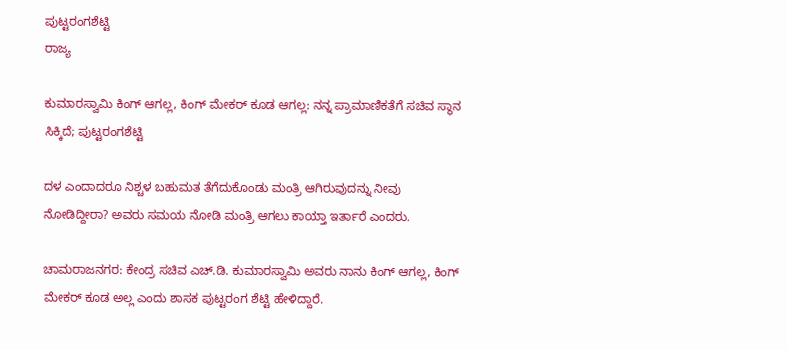ಪುಟ್ಟರಂಗಶೆಟ್ಟಿ
ರಾಜ್ಯ

ಕುಮಾರಸ್ವಾಮಿ ಕಿಂಗ್ ಆಗಲ್ಲ, ಕಿಂಗ್ ಮೇಕರ್ ಕೂಡ ಆಗಲ್ಲ: ನನ್ನ ಪ್ರಾಮಾಣಿಕತೆಗೆ ಸಚಿವ ಸ್ಥಾನ ಸಿಕ್ಕಿದೆ; ಪುಟ್ಟರಂಗಶೆಟ್ಟಿ

ದಳ ಎಂದಾದರೂ ನಿಶ್ಚಳ ಬಹುಮತ ತೆಗೆದುಕೊಂಡು ಮಂತ್ರಿ ಆಗಿರುವುದನ್ನು ನೀವು ನೋಡಿದ್ದೀರಾ? ಅವರು ಸಮಯ ನೋಡಿ ಮಂತ್ರಿ ಆಗಲು ಕಾಯ್ತಾ ಇರ್ತಾರೆ ಎಂದರು.

ಚಾಮರಾಜನಗರ: ಕೇಂದ್ರ ಸಚಿವ ಎಚ್.ಡಿ. ಕುಮಾರಸ್ವಾಮಿ ಅವರು ನಾನು ಕಿಂಗ್‌ ಆಗಲ್ಲ, ಕಿಂಗ್‌ ಮೇಕರ್‌ ಕೂಡ ಅಲ್ಲ ಎಂದು ಶಾಸಕ ಪುಟ್ಟರಂಗ ಶೆಟ್ಟಿ ಹೇಳಿದ್ದಾರೆ.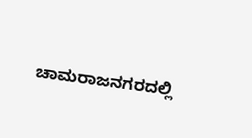ಚಾಮರಾಜನಗರದಲ್ಲಿ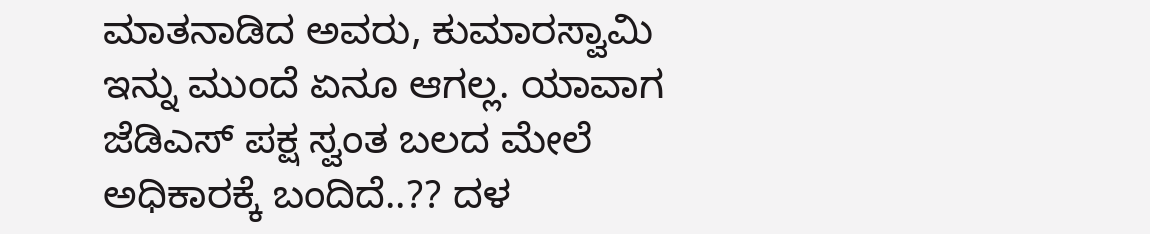ಮಾತನಾಡಿದ ಅವರು, ಕುಮಾರಸ್ವಾಮಿ ಇನ್ನು ಮುಂದೆ ಏನೂ ಆಗಲ್ಲ. ಯಾವಾಗ ಜೆಡಿಎಸ್ ಪಕ್ಷ ಸ್ವಂತ ಬಲದ ಮೇಲೆ ಅಧಿಕಾರಕ್ಕೆ ಬಂದಿದೆ..?? ದಳ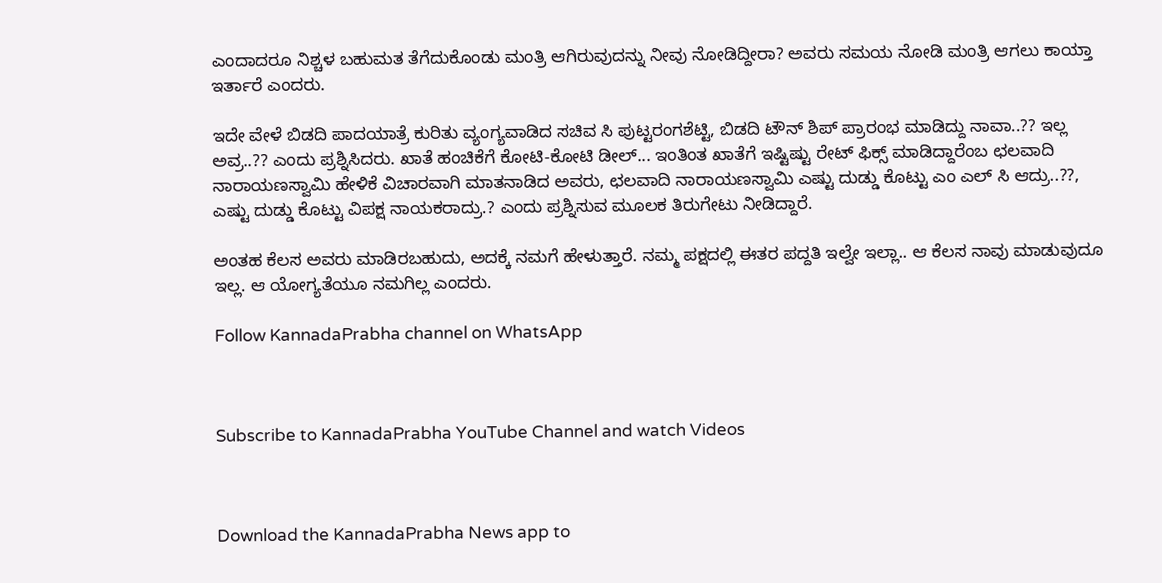ಎಂದಾದರೂ ನಿಶ್ಚಳ ಬಹುಮತ ತೆಗೆದುಕೊಂಡು ಮಂತ್ರಿ ಆಗಿರುವುದನ್ನು ನೀವು ನೋಡಿದ್ದೀರಾ? ಅವರು ಸಮಯ ನೋಡಿ ಮಂತ್ರಿ ಆಗಲು ಕಾಯ್ತಾ ಇರ್ತಾರೆ ಎಂದರು.

ಇದೇ ವೇಳೆ ಬಿಡದಿ ಪಾದಯಾತ್ರೆ ಕುರಿತು ವ್ಯಂಗ್ಯವಾಡಿದ ಸಚಿವ ಸಿ ಪುಟ್ಟರಂಗಶೆಟ್ಟಿ, ಬಿಡದಿ ಟೌನ್ ಶಿಪ್ ಪ್ರಾರಂಭ ಮಾಡಿದ್ದು ನಾವಾ..?? ಇಲ್ಲ ಅವ್ರ..?? ಎಂದು ಪ್ರಶ್ನಿಸಿದರು. ಖಾತೆ ಹಂಚಿಕೆಗೆ ಕೋಟಿ-ಕೋಟಿ ಡೀಲ್... ಇಂತಿಂತ ಖಾತೆಗೆ ಇಷ್ಟಿಷ್ಟು ರೇಟ್ ಫಿಕ್ಸ್ ಮಾಡಿದ್ದಾರೆಂಬ ಛಲವಾದಿ ನಾರಾಯಣಸ್ವಾಮಿ ಹೇಳಿಕೆ ವಿಚಾರವಾಗಿ ಮಾತನಾಡಿದ ಅವರು, ಛಲವಾದಿ ನಾರಾಯಣಸ್ವಾಮಿ ಎಷ್ಟು ದುಡ್ಡು ಕೊಟ್ಟು ಎಂ ಎಲ್ ಸಿ ಆದ್ರು..??, ಎಷ್ಟು ದುಡ್ಡು ಕೊಟ್ಟು ವಿಪಕ್ಷ ನಾಯಕರಾದ್ರು.? ಎಂದು ಪ್ರಶ್ನಿಸುವ ಮೂಲಕ ತಿರುಗೇಟು ನೀಡಿದ್ದಾರೆ.

ಅಂತಹ ಕೆಲಸ ಅವರು ಮಾಡಿರಬಹುದು, ಅದಕ್ಕೆ ನಮಗೆ ಹೇಳುತ್ತಾರೆ. ನಮ್ಮ ಪಕ್ಷದಲ್ಲಿ ಈತರ ಪದ್ದತಿ ಇಲ್ವೇ ಇಲ್ಲಾ.. ಆ ಕೆಲಸ ನಾವು ಮಾಡುವುದೂ ಇಲ್ಲ. ಆ ಯೋಗ್ಯತೆಯೂ ನಮಗಿಲ್ಲ ಎಂದರು.

Follow KannadaPrabha channel on WhatsApp



Subscribe to KannadaPrabha YouTube Channel and watch Videos



Download the KannadaPrabha News app to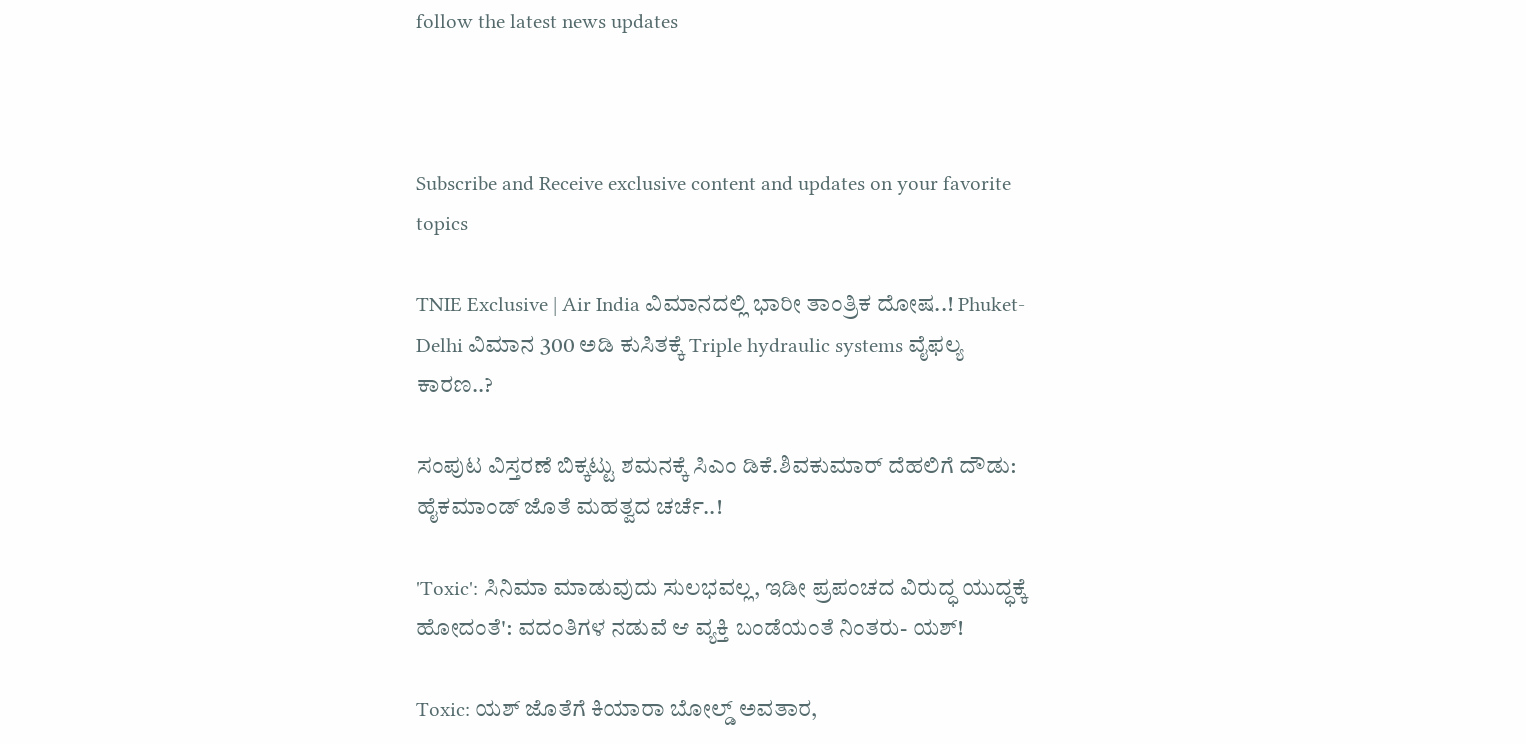follow the latest news updates



Subscribe and Receive exclusive content and updates on your favorite topics

TNIE Exclusive | Air India ವಿಮಾನದಲ್ಲಿ ಭಾರೀ ತಾಂತ್ರಿಕ ದೋಷ..! Phuket-Delhi ವಿಮಾನ 300 ಅಡಿ ಕುಸಿತಕ್ಕೆ Triple hydraulic systems ವೈಫಲ್ಯ ಕಾರಣ..?

ಸಂಪುಟ ವಿಸ್ತರಣೆ ಬಿಕ್ಕಟ್ಟು ಶಮನಕ್ಕೆ ಸಿಎಂ ಡಿಕೆ.ಶಿವಕುಮಾರ್ ದೆಹಲಿಗೆ ದೌಡು: ಹೈಕಮಾಂಡ್‌ ಜೊತೆ ಮಹತ್ವದ ಚರ್ಚೆ..!

'Toxic': ಸಿನಿಮಾ ಮಾಡುವುದು ಸುಲಭವಲ್ಲ, ಇಡೀ ಪ್ರಪಂಚದ ವಿರುದ್ಧ ಯುದ್ಧಕ್ಕೆ ಹೋದಂತೆ': ವದಂತಿಗಳ ನಡುವೆ ಆ ವ್ಯಕ್ತಿ ಬಂಡೆಯಂತೆ ನಿಂತರು- ಯಶ್!

Toxic: ಯಶ್ ಜೊತೆಗೆ ಕಿಯಾರಾ ಬೋಲ್ಡ್ ಅವತಾರ,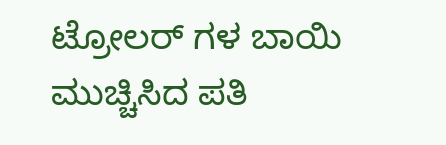ಟ್ರೋಲರ್ ಗಳ ಬಾಯಿ ಮುಚ್ಚಿಸಿದ ಪತಿ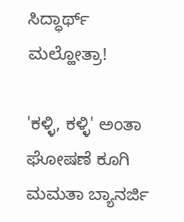ಸಿದ್ಧಾರ್ಥ್ ಮಲ್ಹೋತ್ರಾ!

'ಕಳ್ಳಿ, ಕಳ್ಳಿ' ಅಂತಾ ಘೋಷಣೆ ಕೂಗಿ ಮಮತಾ ಬ್ಯಾನರ್ಜಿ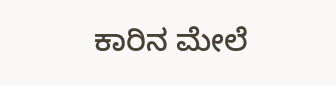ಕಾರಿನ ಮೇಲೆ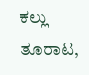ಕಲ್ಲು ತೂರಾಟ,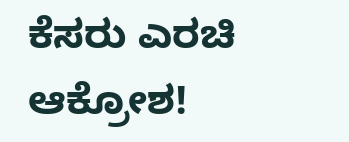ಕೆಸರು ಎರಚಿ ಆಕ್ರೋಶ!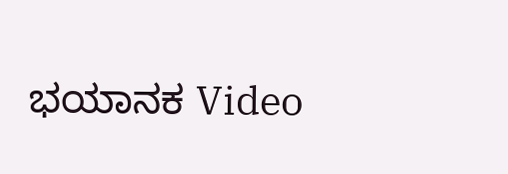ಭಯಾನಕ Video